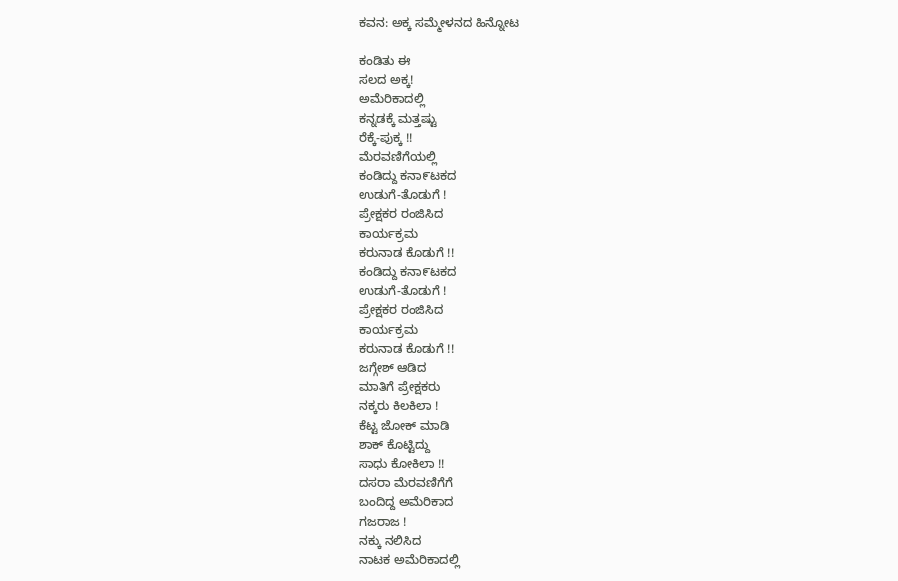ಕವನ: ಅಕ್ಕ ಸಮ್ಮೇಳನದ ಹಿನ್ನೋಟ

ಕಂಡಿತು ಈ
ಸಲದ ಅಕ್ಕ!
ಅಮೆರಿಕಾದಲ್ಲಿ
ಕನ್ನಡಕ್ಕೆ ಮತ್ತಷ್ಟು
ರೆಕ್ಕೆ-ಪುಕ್ಕ !!
ಮೆರವಣಿಗೆಯಲ್ಲಿ
ಕಂಡಿದ್ದು ಕನಾ೯ಟಕದ
ಉಡುಗೆ-ತೊಡುಗೆ !
ಪ್ರೇಕ್ಷಕರ ರಂಜಿಸಿದ
ಕಾರ್ಯಕ್ರಮ
ಕರುನಾಡ ಕೊಡುಗೆ !!
ಕಂಡಿದ್ದು ಕನಾ೯ಟಕದ
ಉಡುಗೆ-ತೊಡುಗೆ !
ಪ್ರೇಕ್ಷಕರ ರಂಜಿಸಿದ
ಕಾರ್ಯಕ್ರಮ
ಕರುನಾಡ ಕೊಡುಗೆ !!
ಜಗ್ಗೇಶ್ ಆಡಿದ
ಮಾತಿಗೆ ಪ್ರೇಕ್ಷಕರು
ನಕ್ಕರು ಕಿಲಕಿಲಾ !
ಕೆಟ್ಟ ಜೋಕ್ ಮಾಡಿ
ಶಾಕ್ ಕೊಟ್ಟಿದ್ದು
ಸಾಧು ಕೋಕಿಲಾ !!
ದಸರಾ ಮೆರವಣಿಗೆಗೆ
ಬಂದಿದ್ದ ಅಮೆರಿಕಾದ
ಗಜರಾಜ !
ನಕ್ಕು ನಲಿಸಿದ
ನಾಟಕ ಅಮೆರಿಕಾದಲ್ಲಿ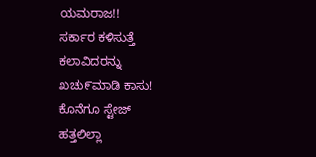ಯಮರಾಜ!!
ಸರ್ಕಾರ ಕಳಿಸುತ್ತೆ
ಕಲಾವಿದರನ್ನು
ಖಚು೯ಮಾಡಿ ಕಾಸು!
ಕೊನೆಗೂ ಸ್ಟೇಜ್
ಹತ್ತಲಿಲ್ಲಾ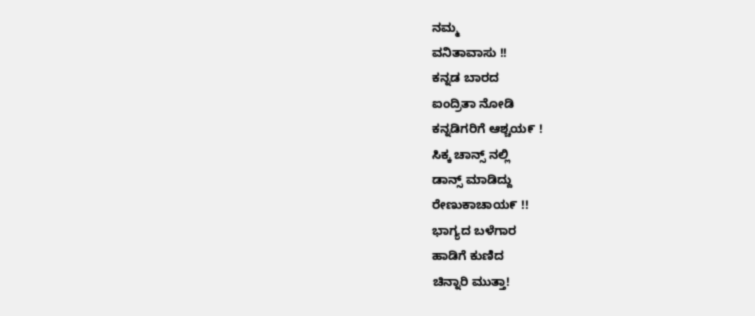ನಮ್ಮ
ವನಿತಾವಾಸು !!
ಕನ್ನಡ ಬಾರದ
ಐಂದ್ರಿತಾ ನೋಡಿ
ಕನ್ನಡಿಗರಿಗೆ ಆಶ್ಚಯ೯ !
ಸಿಕ್ಕ ಚಾನ್ಸ್ ನಲ್ಲಿ
ಡಾನ್ಸ್ ಮಾಡಿದ್ದು
ರೇಣುಕಾಚಾಯ೯ !!
ಭಾಗ್ಯದ ಬಳೆಗಾರ
ಹಾಡಿಗೆ ಕುಣಿದ
ಚಿನ್ನಾರಿ ಮುತ್ತಾ!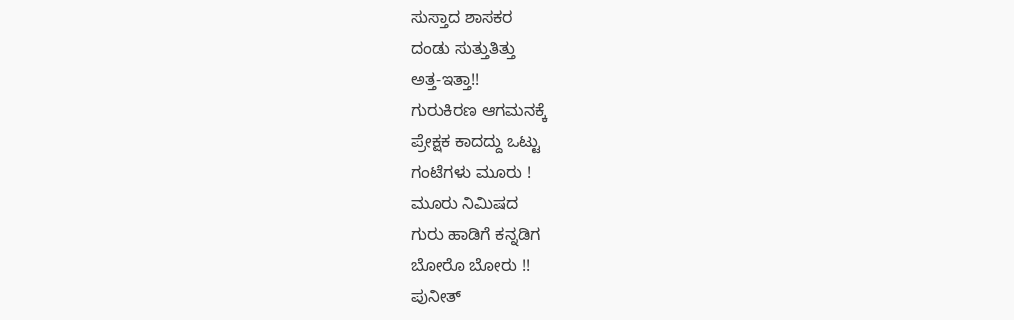ಸುಸ್ತಾದ ಶಾಸಕರ
ದಂಡು ಸುತ್ತುತಿತ್ತು
ಅತ್ತ-ಇತ್ತಾ!!
ಗುರುಕಿರಣ ಆಗಮನಕ್ಕೆ
ಪ್ರೇಕ್ಷಕ ಕಾದದ್ದು ಒಟ್ಟು
ಗಂಟೆಗಳು ಮೂರು !
ಮೂರು ನಿಮಿಷದ
ಗುರು ಹಾಡಿಗೆ ಕನ್ನಡಿಗ
ಬೋರೊ ಬೋರು !!
ಪುನೀತ್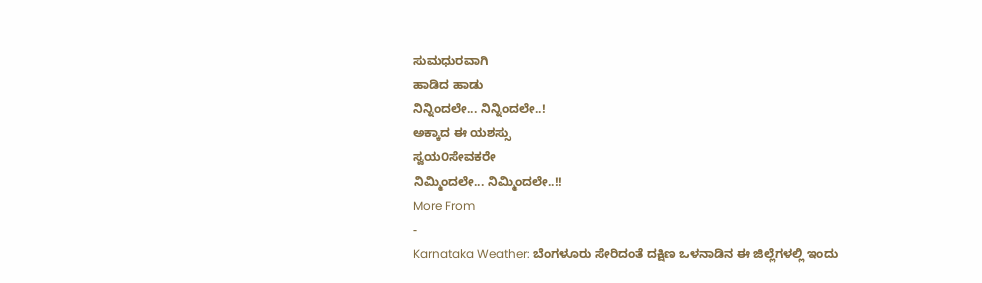ಸುಮಧುರವಾಗಿ
ಹಾಡಿದ ಹಾಡು
ನಿನ್ನಿಂದಲೇ... ನಿನ್ನಿಂದಲೇ..!
ಅಕ್ಕಾದ ಈ ಯಶಸ್ಸು
ಸ್ವಯ೦ಸೇವಕರೇ
ನಿಮ್ಮಿಂದಲೇ... ನಿಮ್ಮಿಂದಲೇ..!!
More From
-
Karnataka Weather: ಬೆಂಗಳೂರು ಸೇರಿದಂತೆ ದಕ್ಷಿಣ ಒಳನಾಡಿನ ಈ ಜಿಲ್ಲೆಗಳಲ್ಲಿ ಇಂದು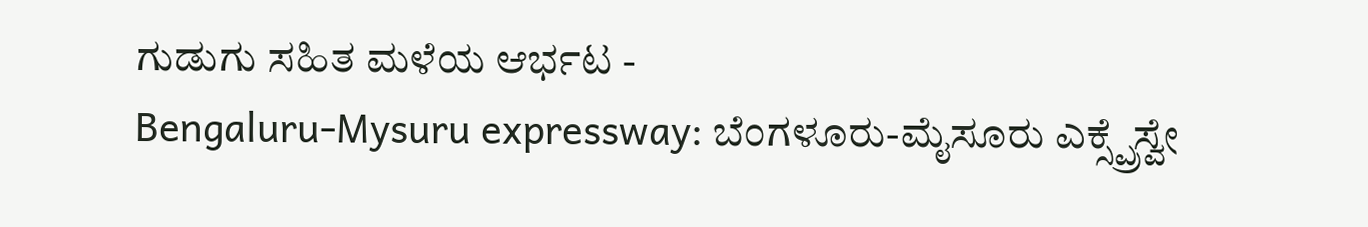ಗುಡುಗು ಸಹಿತ ಮಳೆಯ ಆರ್ಭಟ -
Bengaluru-Mysuru expressway: ಬೆಂಗಳೂರು-ಮೈಸೂರು ಎಕ್ಸ್ಪ್ರೆಸ್ವೇ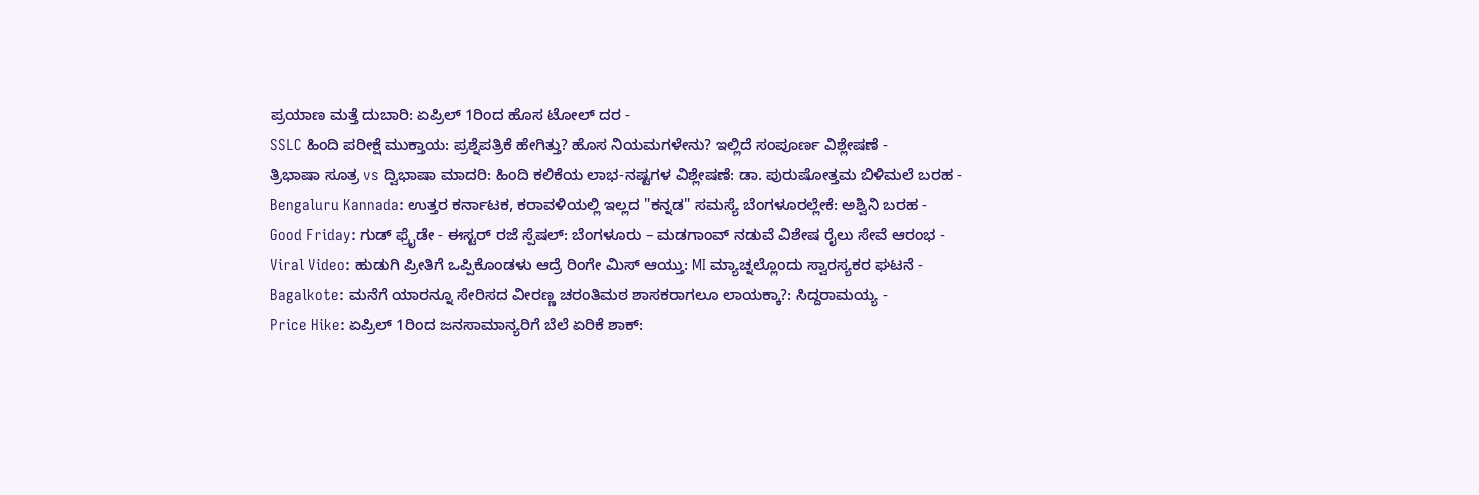ಪ್ರಯಾಣ ಮತ್ತೆ ದುಬಾರಿ: ಏಪ್ರಿಲ್ 1ರಿಂದ ಹೊಸ ಟೋಲ್ ದರ -
SSLC ಹಿಂದಿ ಪರೀಕ್ಷೆ ಮುಕ್ತಾಯ: ಪ್ರಶ್ನೆಪತ್ರಿಕೆ ಹೇಗಿತ್ತು? ಹೊಸ ನಿಯಮಗಳೇನು? ಇಲ್ಲಿದೆ ಸಂಪೂರ್ಣ ವಿಶ್ಲೇಷಣೆ -
ತ್ರಿಭಾಷಾ ಸೂತ್ರ vs ದ್ವಿಭಾಷಾ ಮಾದರಿ: ಹಿಂದಿ ಕಲಿಕೆಯ ಲಾಭ-ನಷ್ಟಗಳ ವಿಶ್ಲೇಷಣೆ: ಡಾ. ಪುರುಷೋತ್ತಮ ಬಿಳಿಮಲೆ ಬರಹ -
Bengaluru Kannada: ಉತ್ತರ ಕರ್ನಾಟಕ, ಕರಾವಳಿಯಲ್ಲಿ ಇಲ್ಲದ "ಕನ್ನಡ" ಸಮಸ್ಯೆ ಬೆಂಗಳೂರಲ್ಲೇಕೆ: ಅಶ್ವಿನಿ ಬರಹ -
Good Friday: ಗುಡ್ ಫ್ರೈಡೇ - ಈಸ್ಟರ್ ರಜೆ ಸ್ಪೆಷಲ್: ಬೆಂಗಳೂರು – ಮಡಗಾಂವ್ ನಡುವೆ ವಿಶೇಷ ರೈಲು ಸೇವೆ ಆರಂಭ -
Viral Video: ಹುಡುಗಿ ಪ್ರೀತಿಗೆ ಒಪ್ಪಿಕೊಂಡಳು ಆದ್ರೆ ರಿಂಗೇ ಮಿಸ್ ಆಯ್ತು: MI ಮ್ಯಾಚ್ನಲ್ಲೊಂದು ಸ್ವಾರಸ್ಯಕರ ಘಟನೆ -
Bagalkote: ಮನೆಗೆ ಯಾರನ್ನೂ ಸೇರಿಸದ ವೀರಣ್ಣ ಚರಂತಿಮಠ ಶಾಸಕರಾಗಲೂ ಲಾಯಕ್ಕಾ?: ಸಿದ್ದರಾಮಯ್ಯ -
Price Hike: ಏಪ್ರಿಲ್ 1ರಿಂದ ಜನಸಾಮಾನ್ಯರಿಗೆ ಬೆಲೆ ಏರಿಕೆ ಶಾಕ್: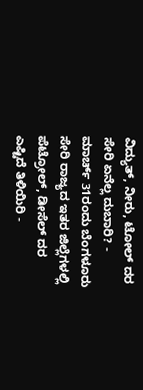ವಿದ್ಯುತ್, ನೀರು, ಟೋಲ್ ದರ ಸೇರಿ ಏನೆಲ್ಲ ದುಬಾರಿ? -
ಮಾರ್ಚ್ 31ರಂದು ಬೆಂಗಳೂರು ಸೇರಿ ರಾಜ್ಯದ ಇತರ ಜಿಲ್ಲೆಗಳಲ್ಲಿ ಪೆಟ್ರೋಲ್, ಡೀಸೆಲ್ ದರ ಎಷ್ಟಿದೆ ತಿಳಿಯಿರಿ -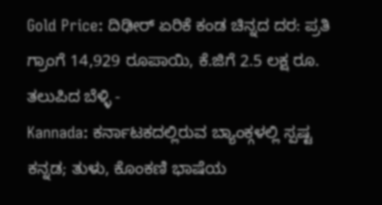Gold Price: ದಿಢೀರ್ ಏರಿಕೆ ಕಂಡ ಚಿನ್ನದ ದರ: ಪ್ರತಿ ಗ್ರಾಂಗೆ 14,929 ರೂಪಾಯಿ, ಕೆ.ಜಿಗೆ 2.5 ಲಕ್ಷ ರೂ. ತಲುಪಿದ ಬೆಳ್ಳಿ -
Kannada: ಕರ್ನಾಟಕದಲ್ಲಿರುವ ಬ್ಯಾಂಕ್ಗಳಲ್ಲಿ ಸ್ಪಷ್ಟ ಕನ್ನಡ; ತುಳು, ಕೊಂಕಣಿ ಭಾಷೆಯ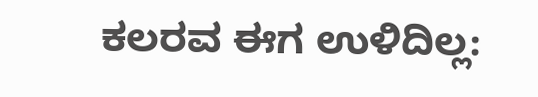ಕಲರವ ಈಗ ಉಳಿದಿಲ್ಲ: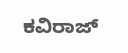ಕವಿರಾಜ್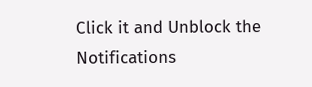Click it and Unblock the Notifications